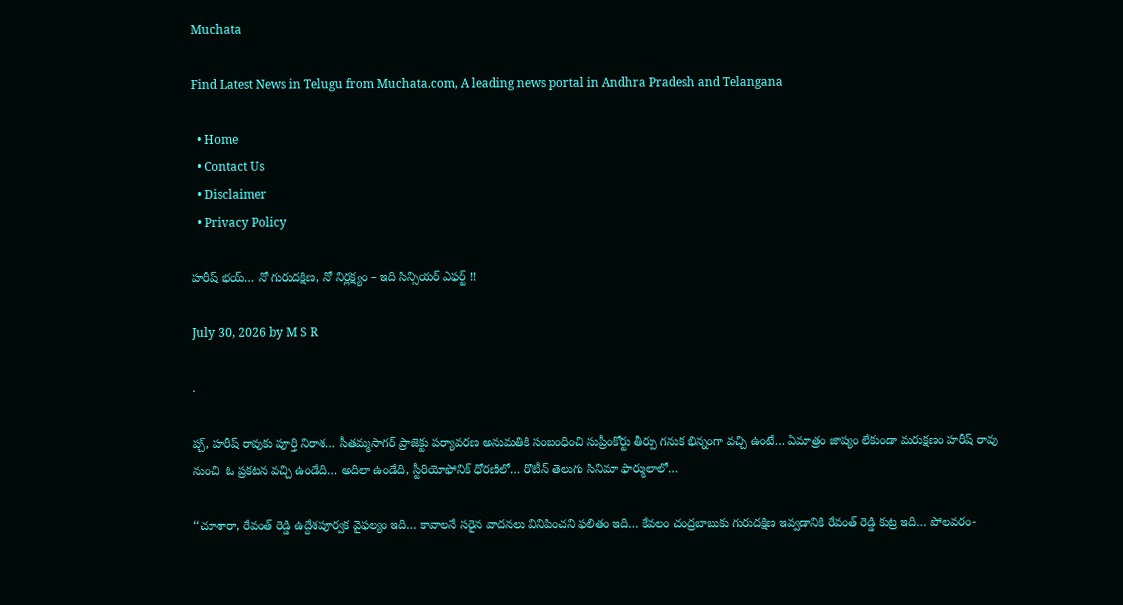Muchata

Find Latest News in Telugu from Muchata.com, A leading news portal in Andhra Pradesh and Telangana

  • Home
  • Contact Us
  • Disclaimer
  • Privacy Policy

హరీష్ భయ్… నో గురుదక్షిణ, నో నిర్లక్ష్యం – ఇది సిన్సియర్ ఎఫర్ట్ !!

July 30, 2026 by M S R

.

ప్చ్, హరీష్ రావుకు పూర్తి నిరాశ… సీతమ్మసాగర్ ప్రాజెక్టు పర్యావరణ అనుమతికి సంబంధించి సుప్రీంకోర్టు తీర్పు గనుక భిన్నంగా వచ్చి ఉంటే… ఏమాత్రం జాప్యం లేకుండా మరుక్షణం హరీష్ రావు నుంచి  ఓ ప్రకటన వచ్చి ఉండేది… అదిలా ఉండేది, స్టీరియోఫోనిక్ ధోరణిలో… రొటీన్ తెలుగు సినిమా ఫార్ములాలో…

‘‘చూశారా, రేవంత్ రెడ్డి ఉద్దేశపూర్వక వైఫల్యం ఇది… కావాలనే సరైన వాదనలు వినిపించని ఫలితం ఇది… కేవలం చంద్రబాబుకు గురుదక్షిణ ఇవ్వడానికి రేవంత్ రెడ్డి కుట్ర ఇది… పోలవరం-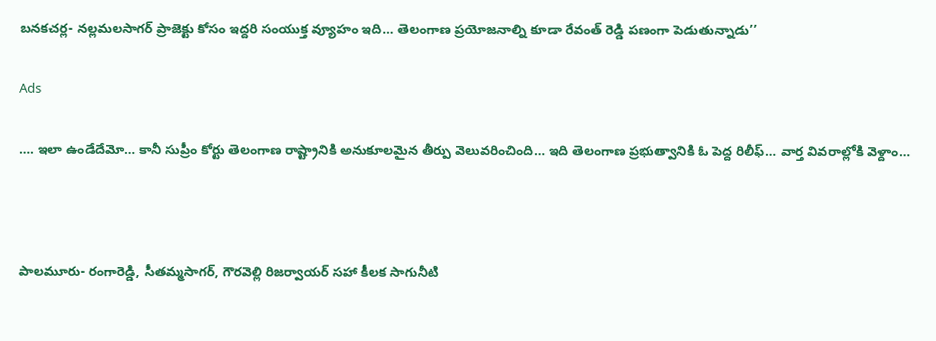బనకచర్ల- నల్లమలసాగర్ ప్రాజెక్టు కోసం ఇద్దరి సంయుక్త వ్యూహం ఇది… తెలంగాణ ప్రయోజనాల్ని కూడా రేవంత్ రెడ్డి పణంగా పెడుతున్నాడు’’

Ads

…. ఇలా ఉండేదేమో… కానీ సుప్రీం కోర్టు తెలంగాణ రాష్ట్రానికి అనుకూలమైన తీర్పు వెలువరించింది… ఇది తెలంగాణ ప్రభుత్వానికి ఓ పెద్ద రిలీఫ్… వార్త వివరాల్లోకి వెళ్దాం…



పాలమూరు- రంగారెడ్డి, సీతమ్మసాగర్, గౌరవెల్లి రిజర్వాయర్ సహా కీలక సాగునీటి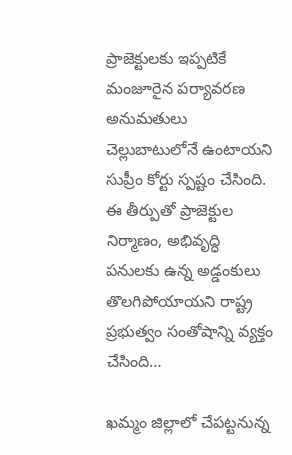ప్రాజెక్టులకు ఇప్పటికే మంజూరైన పర్యావరణ అనుమతులు చెల్లుబాటులోనే ఉంటాయని సుప్రీం కోర్టు స్పష్టం చేసింది. ఈ తీర్పుతో ప్రాజెక్టుల నిర్మాణం, అభివృద్ధి పనులకు ఉన్న అడ్డంకులు తొలగిపోయాయని రాష్ట్ర ప్రభుత్వం సంతోషాన్ని వ్యక్తం చేసింది…

ఖమ్మం జిల్లాలో చేపట్టనున్న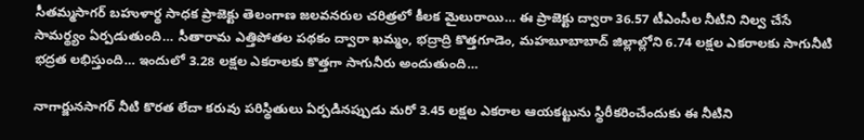సీతమ్మసాగర్ బహుళార్థ సాధక ప్రాజెక్టు తెలంగాణ జలవనరుల చరిత్రలో కీలక మైలురాయి… ఈ ప్రాజెక్టు ద్వారా 36.57 టీఎంసీల నీటిని నిల్వ చేసే సామర్థ్యం ఏర్పడుతుంది… సీతారామ ఎత్తిపోతల పథకం ద్వారా ఖమ్మం, భద్రాద్రి కొత్తగూడెం, మహబూబాబాద్ జిల్లాల్లోని 6.74 లక్షల ఎకరాలకు సాగునీటి భద్రత లభిస్తుంది… ఇందులో 3.28 లక్షల ఎకరాలకు కొత్తగా సాగునీరు అందుతుంది…

నాగార్జునసాగర్ నీటి కొరత లేదా కరువు పరిస్థితులు ఏర్పడినప్పుడు మరో 3.45 లక్షల ఎకరాల ఆయకట్టును స్థిరీకరించేందుకు ఈ నీటిని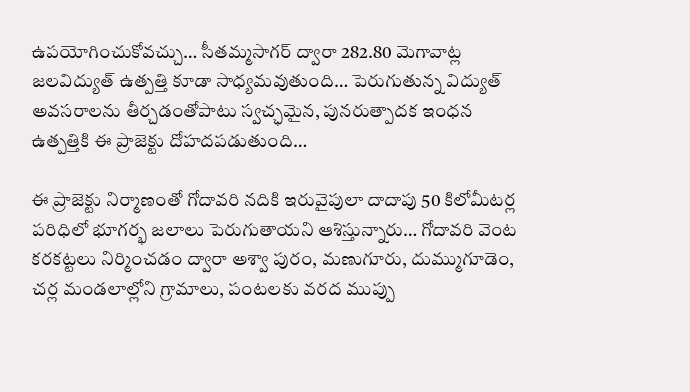ఉపయోగించుకోవచ్చు… సీతమ్మసాగర్ ద్వారా 282.80 మెగావాట్ల జలవిద్యుత్ ఉత్పత్తి కూడా సాధ్యమవుతుంది… పెరుగుతున్న విద్యుత్ అవసరాలను తీర్చడంతోపాటు స్వచ్ఛమైన, పునరుత్పాదక ఇంధన ఉత్పత్తికి ఈ ప్రాజెక్టు దోహదపడుతుంది…

ఈ ప్రాజెక్టు నిర్మాణంతో గోదావరి నదికి ఇరువైపులా దాదాపు 50 కిలోమీటర్ల పరిధిలో భూగర్భ జలాలు పెరుగుతాయని ఆశిస్తున్నారు… గోదావరి వెంట కరకట్టలు నిర్మించడం ద్వారా అశ్వా పురం, మణుగూరు, దుమ్ముగూడెం, చర్ల మండలాల్లోని గ్రామాలు, పంటలకు వరద ముప్పు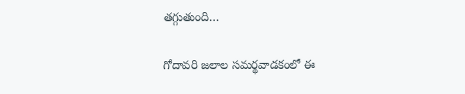తగ్గుతుంది…

గోదావరి జలాల సమర్థవాడకంలో ఈ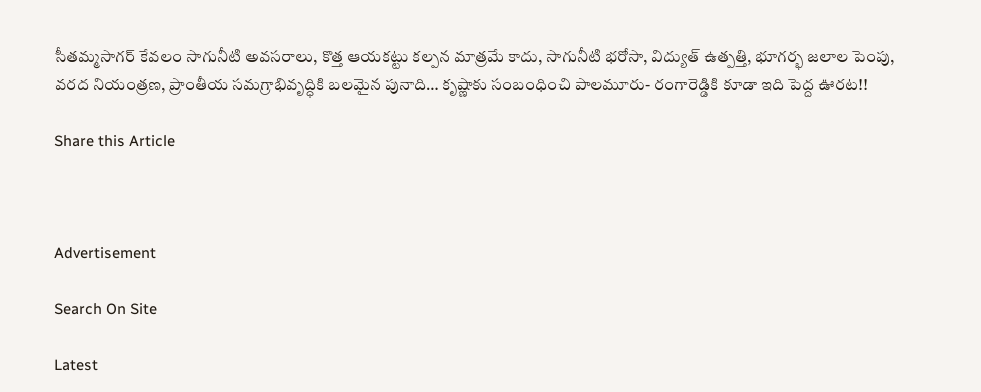సీతమ్మసాగర్ కేవలం సాగునీటి అవసరాలు, కొత్త ఆయకట్టు కల్పన మాత్రమే కాదు, సాగునీటి భరోసా, విద్యుత్ ఉత్పత్తి, భూగర్భ జలాల పెంపు, వరద నియంత్రణ, ప్రాంతీయ సమగ్రాభివృద్ధికి బలమైన పునాది… కృష్ణాకు సంబంధించి పాలమూరు- రంగారెడ్డికి కూడా ఇది పెద్ద ఊరట!!

Share this Article



Advertisement

Search On Site

Latest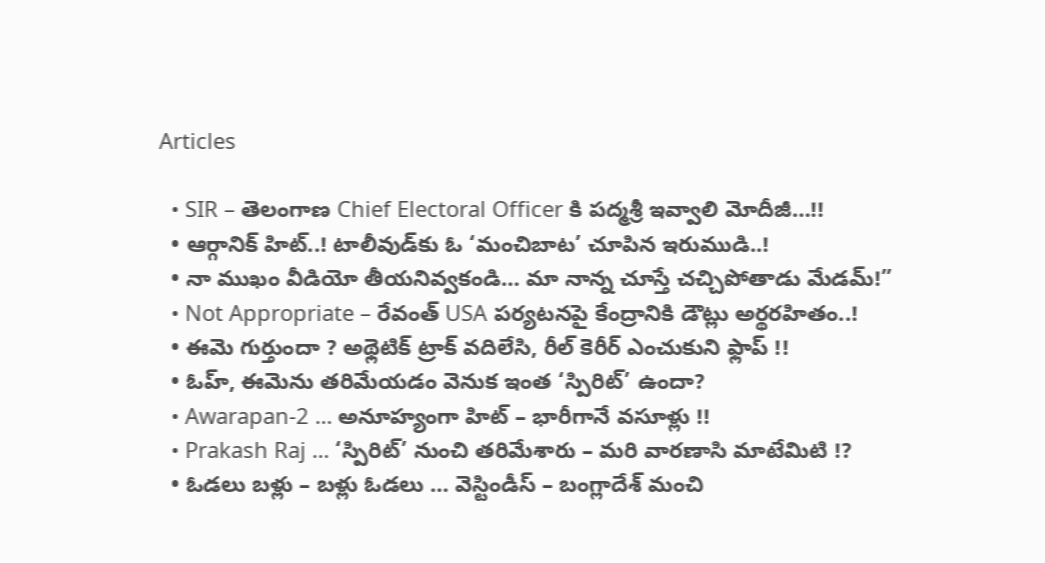Articles

  • SIR – తెలంగాణ Chief Electoral Officer కి పద్మశ్రీ ఇవ్వాలి మోదీజీ…!!
  • ఆర్గానిక్ హిట్..! టాలీవుడ్‌కు ఓ ‘మంచిబాట’ చూపిన ఇరుముడి..!
  • నా ముఖం వీడియో తీయనివ్వకండి… మా నాన్న చూస్తే చచ్చిపోతాడు మేడమ్!”
  • Not Appropriate – రేవంత్ USA పర్యటనపై కేంద్రానికి డౌట్లు అర్థరహితం..!
  • ఈమె గుర్తుందా ? అథ్లెటిక్ ట్రాక్ వదిలేసి, రీల్ కెరీర్ ఎంచుకుని ఫ్లాప్ !!
  • ఓహ్, ఈమెను తరిమేయడం వెనుక ఇంత ‘స్పిరిట్’ ఉందా?
  • Awarapan-2 … అనూహ్యంగా హిట్ – భారీగానే వసూళ్లు !!
  • Prakash Raj … ‘స్పిరిట్’ నుంచి తరిమేశారు – మరి వారణాసి మాటేమిటి !?
  • ఓడలు బళ్లు – బళ్లు ఓడలు … వెస్టిండీస్ – బంగ్లాదేశ్ మంచి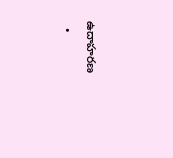ఉదాహరణ
  •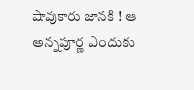షావుకారు జానకి ! ఆ అన్నపూర్ణ ఎందుకు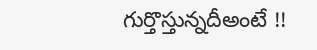గుర్తొస్తున్నదీఅంటే !!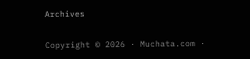Archives

Copyright © 2026 · Muchata.com ·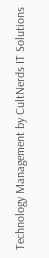Technology Management by CultNerds IT Solutions